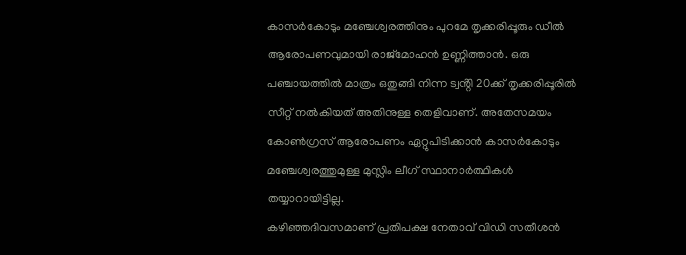കാസർകോടും മഞ്ചേശ്വരത്തിനും പുറമേ തൃക്കരിപ്പൂരും ഡീൽ ആരോപണവുമായി രാജ്മോഹൻ ഉണ്ണിത്താൻ. ഒരു പഞ്ചായത്തിൽ മാത്രം ഒതുങ്ങി നിന്ന ട്വൻ്റി 20ക്ക് തൃക്കരിപ്പൂരിൽ സീറ്റ് നൽകിയത് അതിനുള്ള തെളിവാണ്. അതേസമയം കോൺഗ്രസ് ആരോപണം ഏറ്റുപിടിക്കാൻ കാസർകോടും മഞ്ചേശ്വരത്തുമുള്ള മുസ്ലിം ലീഗ് സ്ഥാനാർത്ഥികൾ തയ്യാറായിട്ടില്ല.
കഴിഞ്ഞദിവസമാണ് പ്രതിപക്ഷ നേതാവ് വിഡി സതീശൻ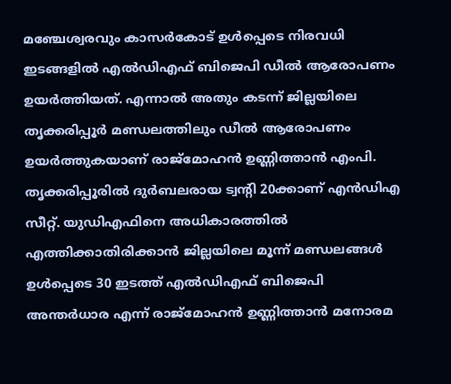മഞ്ചേശ്വരവും കാസർകോട് ഉൾപ്പെടെ നിരവധി ഇടങ്ങളിൽ എൽഡിഎഫ് ബിജെപി ഡീൽ ആരോപണം ഉയർത്തിയത്. എന്നാൽ അതും കടന്ന് ജില്ലയിലെ തൃക്കരിപ്പൂർ മണ്ഡലത്തിലും ഡീൽ ആരോപണം ഉയർത്തുകയാണ് രാജ്മോഹൻ ഉണ്ണിത്താൻ എംപി. തൃക്കരിപ്പൂരിൽ ദുർബലരായ ട്വൻ്റി 20ക്കാണ് എൻഡിഎ സീറ്റ്. യുഡിഎഫിനെ അധികാരത്തിൽ എത്തിക്കാതിരിക്കാൻ ജില്ലയിലെ മൂന്ന് മണ്ഡലങ്ങൾ ഉൾപ്പെടെ 30 ഇടത്ത് എൽഡിഎഫ് ബിജെപി അന്തർധാര എന്ന് രാജ്മോഹൻ ഉണ്ണിത്താൻ മനോരമ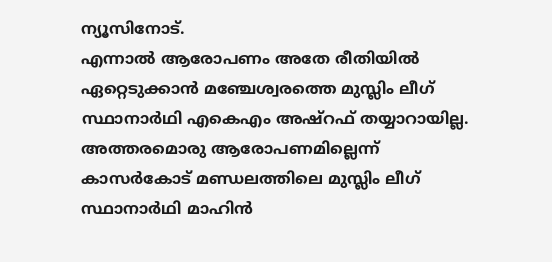ന്യൂസിനോട്.
എന്നാൽ ആരോപണം അതേ രീതിയിൽ ഏറ്റെടുക്കാൻ മഞ്ചേശ്വരത്തെ മുസ്ലിം ലീഗ് സ്ഥാനാർഥി എകെഎം അഷ്റഫ് തയ്യാറായില്ല. അത്തരമൊരു ആരോപണമില്ലെന്ന് കാസർകോട് മണ്ഡലത്തിലെ മുസ്ലിം ലീഗ് സ്ഥാനാർഥി മാഹിൻ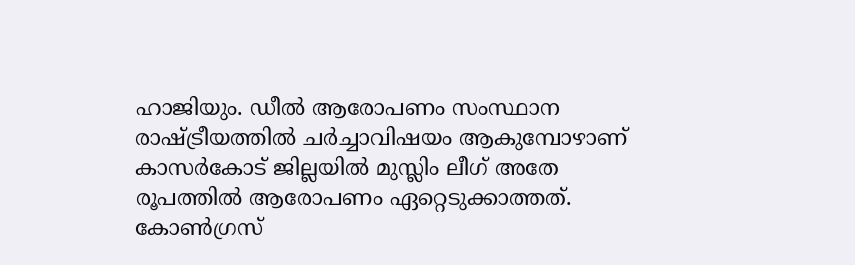ഹാജിയും. ഡീൽ ആരോപണം സംസ്ഥാന രാഷ്ട്രീയത്തിൽ ചർച്ചാവിഷയം ആകുമ്പോഴാണ് കാസർകോട് ജില്ലയിൽ മുസ്ലിം ലീഗ് അതേ രൂപത്തിൽ ആരോപണം ഏറ്റെടുക്കാത്തത്.
കോൺഗ്രസ്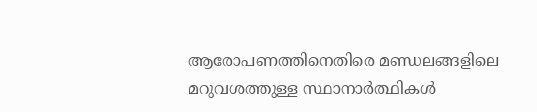ആരോപണത്തിനെതിരെ മണ്ഡലങ്ങളിലെ മറുവശത്തുള്ള സ്ഥാനാർത്ഥികൾ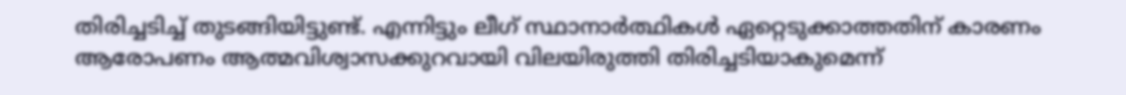തിരിച്ചടിച്ച് തുടങ്ങിയിട്ടുണ്ട്. എന്നിട്ടും ലീഗ് സ്ഥാനാർത്ഥികൾ ഏറ്റെടുക്കാത്തതിന് കാരണം ആരോപണം ആത്മവിശ്വാസക്കുറവായി വിലയിരുത്തി തിരിച്ചടിയാകുമെന്ന്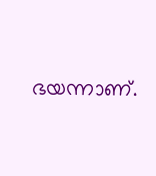ഭയന്നാണ്.